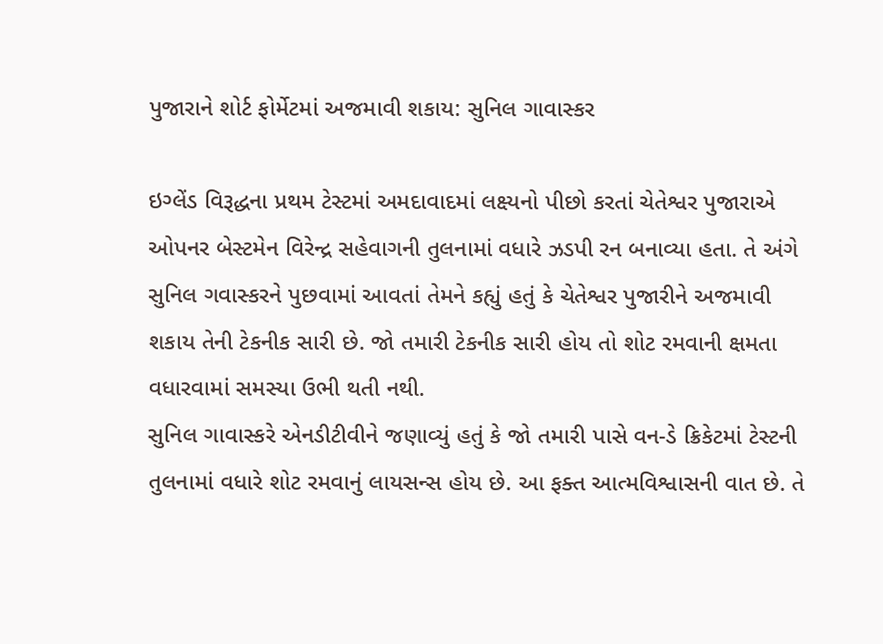પુજારાને શોર્ટ ફોર્મેટમાં અજમાવી શકાય: સુનિલ ગાવાસ્કર

ઇગ્લેંડ વિરૂદ્ધના પ્રથમ ટેસ્ટમાં અમદાવાદમાં લક્ષ્યનો પીછો કરતાં ચેતેશ્વર પુજારાએ ઓપનર બેસ્ટમેન વિરેન્દ્ર સહેવાગની તુલનામાં વધારે ઝડપી રન બનાવ્યા હતા. તે અંગે સુનિલ ગવાસ્કરને પુછવામાં આવતાં તેમને કહ્યું હતું કે ચેતેશ્વર પુજારીને અજમાવી શકાય તેની ટેકનીક સારી છે. જો તમારી ટેકનીક સારી હોય તો શોટ રમવાની ક્ષમતા વધારવામાં સમસ્યા ઉભી થતી નથી.
સુનિલ ગાવાસ્કરે એનડીટીવીને જણાવ્યું હતું કે જો તમારી પાસે વન-ડે ક્રિકેટમાં ટેસ્ટની તુલનામાં વધારે શોટ રમવાનું લાયસન્સ હોય છે. આ ફક્ત આત્મવિશ્વાસની વાત છે. તે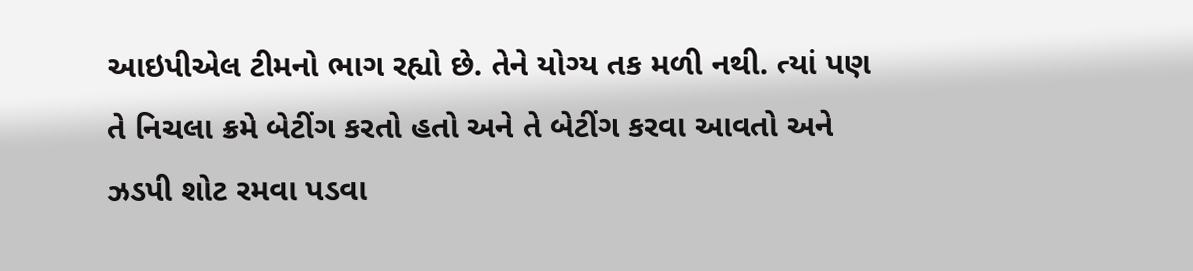આઇપીએલ ટીમનો ભાગ રહ્યો છે. તેને યોગ્ય તક મળી નથી. ત્યાં પણ તે નિચલા ક્રમે બેટીંગ કરતો હતો અને તે બેટીંગ કરવા આવતો અને ઝડપી શોટ રમવા પડવા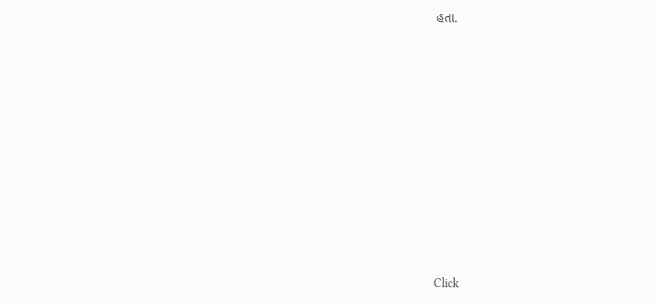હતા.












Click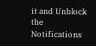it and Unblock the Notifications